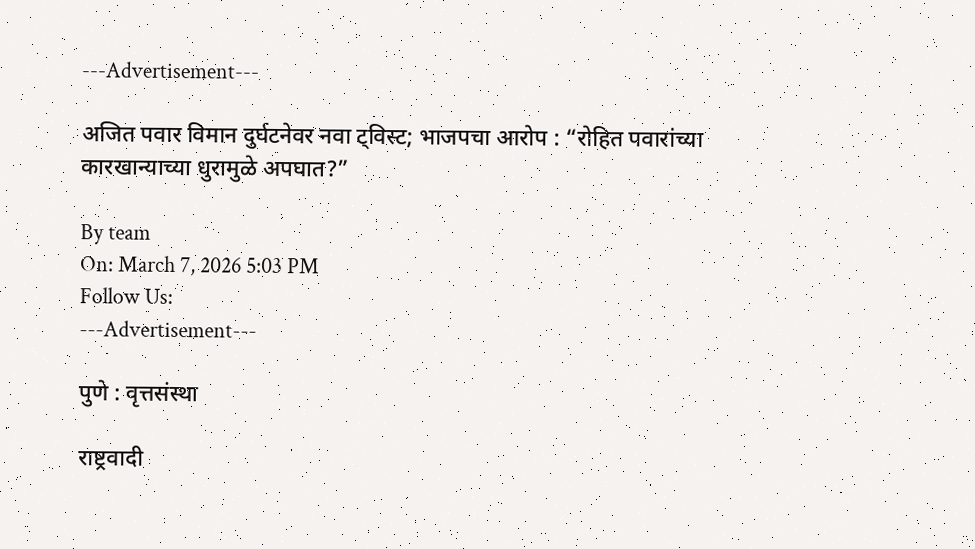---Advertisement---

अजित पवार विमान दुर्घटनेवर नवा ट्विस्ट; भाजपचा आरोप : “रोहित पवारांच्या कारखान्याच्या धुरामुळे अपघात?”

By team
On: March 7, 2026 5:03 PM
Follow Us:
---Advertisement---

पुणे : वृत्तसंस्था

राष्ट्रवादी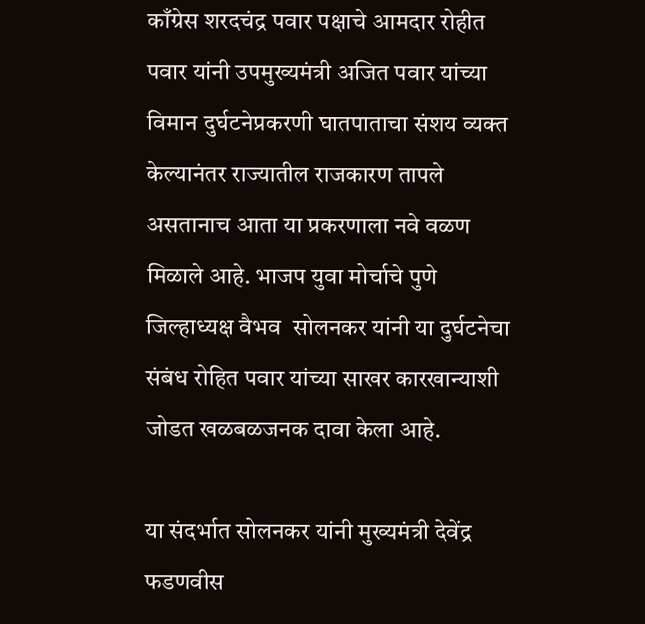काँग्रेस शरदचंद्र पवार पक्षाचे आमदार रोहीत पवार यांनी उपमुख्यमंत्री अजित पवार यांच्या विमान दुर्घटनेप्रकरणी घातपाताचा संशय व्यक्त केल्यानंतर राज्यातील राजकारण तापले असतानाच आता या प्रकरणाला नवे वळण मिळाले आहे. भाजप युवा मोर्चाचे पुणे जिल्हाध्यक्ष वैभव  सोलनकर यांनी या दुर्घटनेचा संबंध रोहित पवार यांच्या साखर कारखान्याशी जोडत खळबळजनक दावा केला आहे.

या संदर्भात सोलनकर यांनी मुख्यमंत्री देवेंद्र   फडणवीस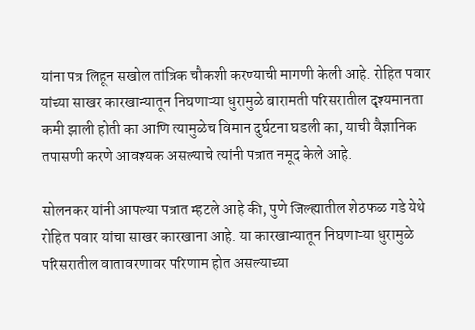यांना पत्र लिहून सखोल तांत्रिक चौकशी करण्याची मागणी केली आहे. रोहित पवार यांच्या साखर कारखान्यातून निघणाऱ्या धुरामुळे बारामती परिसरातील दृश्यमानता कमी झाली होती का आणि त्यामुळेच विमान दुर्घटना घडली का, याची वैज्ञानिक तपासणी करणे आवश्यक असल्याचे त्यांनी पत्रात नमूद केले आहे.

सोलनकर यांनी आपल्या पत्रात म्हटले आहे की, पुणे जिल्ह्यातील शेठफळ गडे येथे रोहित पवार यांचा साखर कारखाना आहे. या कारखान्यातून निघणाऱ्या धुरामुळे परिसरातील वातावरणावर परिणाम होत असल्याच्या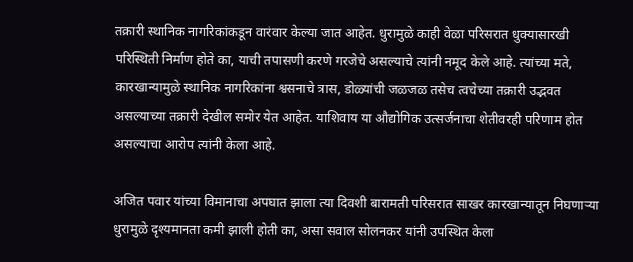तक्रारी स्थानिक नागरिकांकडून वारंवार केल्या जात आहेत. धुरामुळे काही वेळा परिसरात धुक्यासारखी परिस्थिती निर्माण होते का, याची तपासणी करणे गरजेचे असल्याचे त्यांनी नमूद केले आहे. त्यांच्या मते, कारखान्यामुळे स्थानिक नागरिकांना श्वसनाचे त्रास, डोळ्यांची जळजळ तसेच त्वचेच्या तक्रारी उद्भवत असल्याच्या तक्रारी देखील समोर येत आहेत. याशिवाय या औद्योगिक उत्सर्जनाचा शेतीवरही परिणाम होत असल्याचा आरोप त्यांनी केला आहे.

अजित पवार यांच्या विमानाचा अपघात झाला त्या दिवशी बारामती परिसरात साखर कारखान्यातून निघणाऱ्या धुरामुळे दृश्यमानता कमी झाली होती का, असा सवाल सोलनकर यांनी उपस्थित केला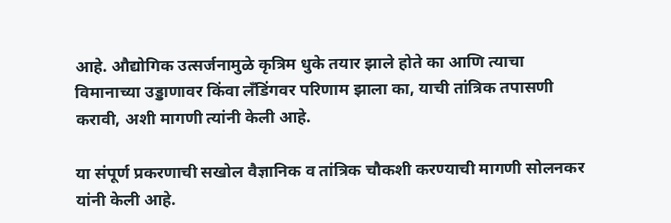आहे. औद्योगिक उत्सर्जनामुळे कृत्रिम धुके तयार झाले होते का आणि त्याचा विमानाच्या उड्डाणावर किंवा लँडिंगवर परिणाम झाला का, याची तांत्रिक तपासणी करावी, अशी मागणी त्यांनी केली आहे.

या संपूर्ण प्रकरणाची सखोल वैज्ञानिक व तांत्रिक चौकशी करण्याची मागणी सोलनकर यांनी केली आहे.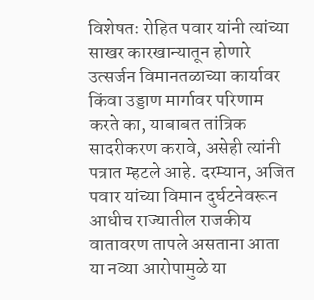विशेषतः रोहित पवार यांनी त्यांच्या साखर कारखान्यातून होणारे उत्सर्जन विमानतळाच्या कार्यावर किंवा उड्डाण मार्गावर परिणाम करते का, याबाबत तांत्रिक सादरीकरण करावे, असेही त्यांनी पत्रात म्हटले आहे. दरम्यान, अजित पवार यांच्या विमान दुर्घटनेवरून आधीच राज्यातील राजकीय वातावरण तापले असताना आता या नव्या आरोपामुळे या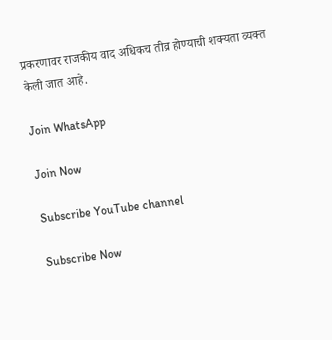प्रकरणावर राजकीय वाद अधिकच तीव्र होण्याची शक्यता व्यक्त केली जात आहे.

Join WhatsApp

Join Now

Subscribe YouTube channel

Subscribe Now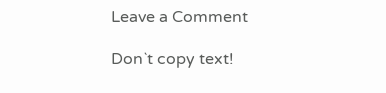Leave a Comment

Don`t copy text!